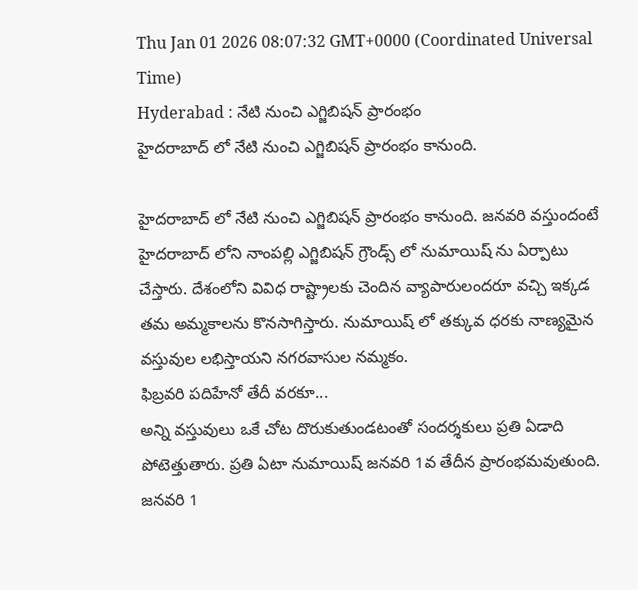Thu Jan 01 2026 08:07:32 GMT+0000 (Coordinated Universal Time)
Hyderabad : నేటి నుంచి ఎగ్జిబిషన్ ప్రారంభం
హైదరాబాద్ లో నేటి నుంచి ఎగ్జిబిషన్ ప్రారంభం కానుంది.

హైదరాబాద్ లో నేటి నుంచి ఎగ్జిబిషన్ ప్రారంభం కానుంది. జనవరి వస్తుందంటే హైదరాబాద్ లోని నాంపల్లి ఎగ్జిబిషన్ గ్రౌండ్స్ లో నుమాయిష్ ను ఏర్పాటు చేస్తారు. దేశంలోని వివిధ రాష్ట్రాలకు చెందిన వ్యాపారులందరూ వచ్చి ఇక్కడ తమ అమ్మకాలను కొనసాగిస్తారు. నుమాయిష్ లో తక్కువ ధరకు నాణ్యమైన వస్తువుల లభిస్తాయని నగరవాసుల నమ్మకం.
ఫిబ్రవరి పదిహేనో తేదీ వరకూ...
అన్ని వస్తువులు ఒకే చోట దొరుకుతుండటంతో సందర్శకులు ప్రతి ఏడాది పోటెత్తుతారు. ప్రతి ఏటా నుమాయిష్ జనవరి 1వ తేదీన ప్రారంభమవుతుంది. జనవరి 1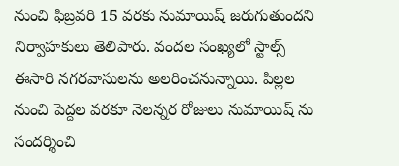నుంచి ఫిబ్రవరి 15 వరకు నుమాయిష్ జరుగుతుందని నిర్వాహకులు తెలిపారు. వందల సంఖ్యలో స్టాల్స్ ఈసారి నగరవాసులను అలరించనున్నాయి. పిల్లల నుంచి పెద్దల వరకూ నెలన్నర రోజులు నుమాయిష్ ను సందర్శించి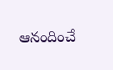ఆనందించే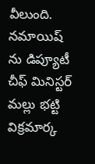వీలుంది. నమాయిష్ ను డిప్యూటీ చీఫ్ మినిస్టర్ మల్లు భట్టి విక్రమార్క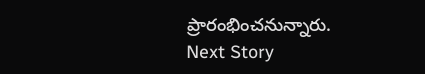ప్రారంభించనున్నారు.
Next Story